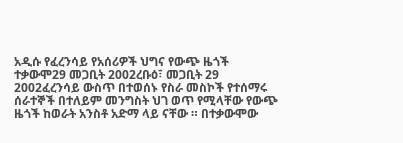አዲሱ የፈረንሳይ የአሰሪዎች ህግና የውጭ ዜጎች ተቃውሞ29 መጋቢት 2002ረቡዕ፣ መጋቢት 29 2002ፈረንሳይ ውስጥ በተወሰኑ የስራ መስኮች የተሰማሩ ሰራተኞች በተለይም መንግስት ህገ ወጥ የሚላቸው የውጭ ዜጎች ከወራት አንስቶ አድማ ላይ ናቸው ። በተቃውሞው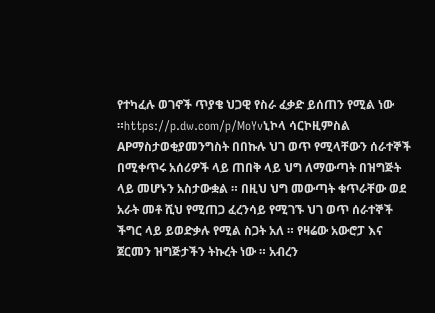የተካፈሉ ወገኖች ጥያቄ ህጋዊ የስራ ፈቃድ ይሰጠን የሚል ነው ።https://p.dw.com/p/MoYvኒኮላ ሳርኮዚምስል APማስታወቂያመንግስት በበኩሉ ህገ ወጥ የሚላቸውን ሰራተኞች በሚቀጥሩ አሰሪዎች ላይ ጠበቅ ላይ ህግ ለማውጣት በዝግጅት ላይ መሆኑን አስታውቋል ። በዚህ ህግ መውጣት ቁጥራቸው ወደ አራት መቶ ሺህ የሚጠጋ ፈረንሳይ የሚገኙ ህገ ወጥ ሰራተኞች ችግር ላይ ይወድቃሉ የሚል ስጋት አለ ። የዛሬው አውሮፓ እና ጀርመን ዝግጅታችን ትኩረት ነው ። አብረን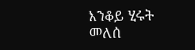እንቆይ ሂሩት መለሰ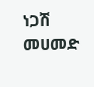ነጋሽ መሀመድ